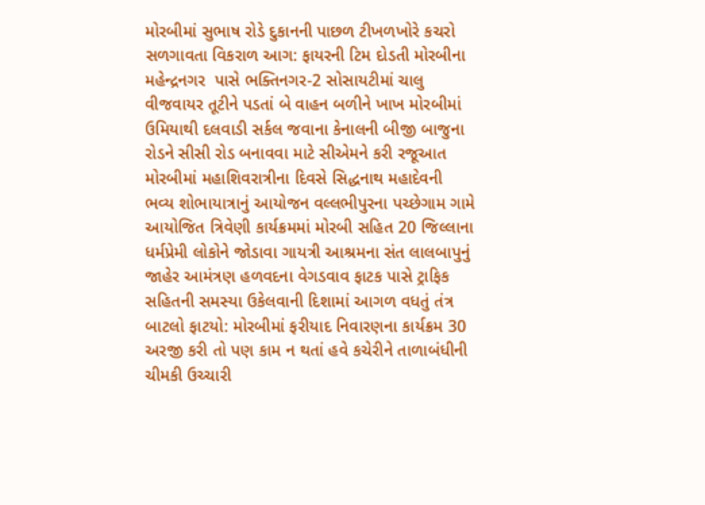મોરબીમાં સુભાષ રોડે દુકાનની પાછળ ટીખળખોરે કચરો સળગાવતા વિકરાળ આગ: ફાયરની ટિમ દોડતી મોરબીના મહેન્દ્રનગર  પાસે ભક્તિનગર-2 સોસાયટીમાં ચાલુ વીજવાયર તૂટીને પડતાં બે વાહન બળીને ખાખ મોરબીમાં ઉમિયાથી દલવાડી સર્કલ જવાના કેનાલની બીજી બાજુના રોડને સીસી રોડ બનાવવા માટે સીએમને કરી રજૂઆત મોરબીમાં મહાશિવરાત્રીના દિવસે સિદ્ધનાથ મહાદેવની ભવ્ય શોભાયાત્રાનું આયોજન વલ્લભીપુરના પચ્છેગામ ગામે આયોજિત ત્રિવેણી કાર્યક્રમમાં મોરબી સહિત 20 જિલ્લાના ધર્મપ્રેમી લોકોને જોડાવા ગાયત્રી આશ્રમના સંત લાલબાપુનું જાહેર આમંત્રણ હળવદના વેગડવાવ ફાટક પાસે ટ્રાફિક સહિતની સમસ્યા ઉકેલવાની દિશામાં આગળ વધતું તંત્ર બાટલો ફાટયો: મોરબીમાં ફરીયાદ નિવારણના કાર્યક્રમ 30 અરજી કરી તો પણ કામ ન થતાં હવે કચેરીને તાળાબંધીની ચીમકી ઉચ્ચારી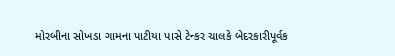મોરબીના સોખડા ગામના પાટીયા પાસે ટેન્કર ચાલકે બેદરકારીપૂર્વક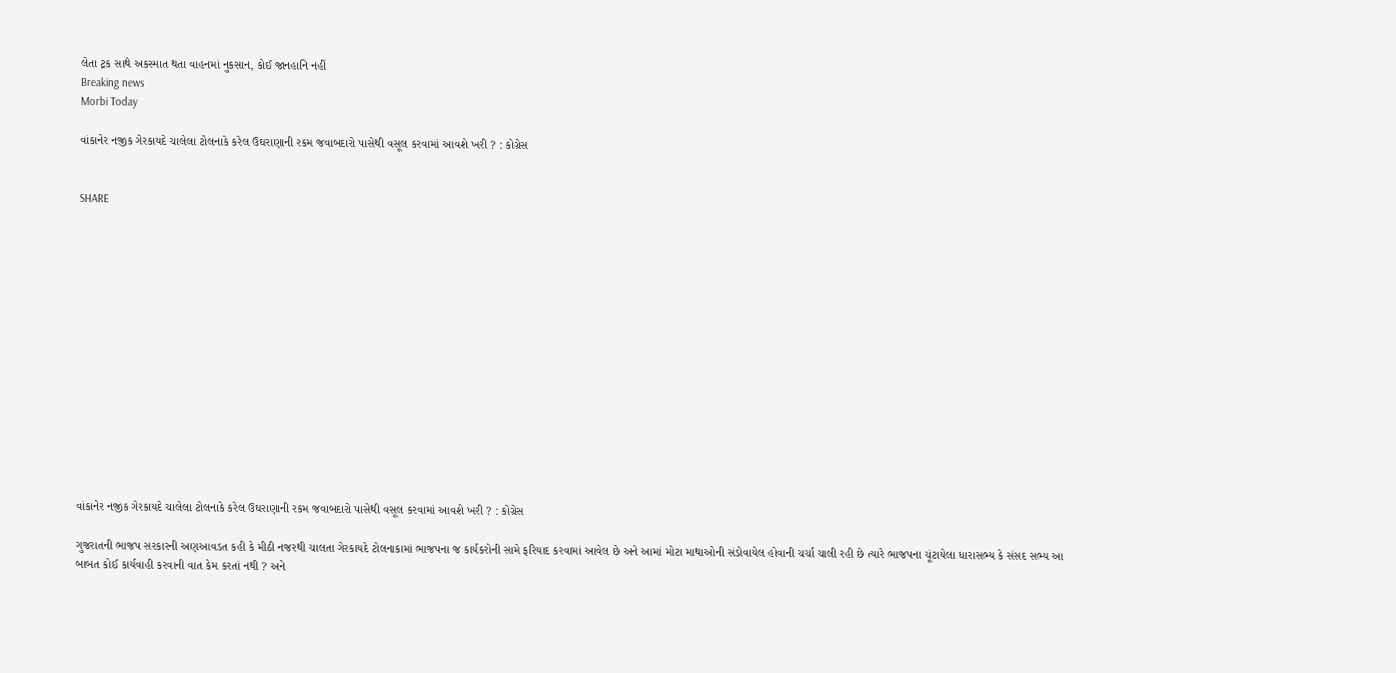લેતા ટ્રક સાથે અકસ્માત થતા વાહનમાં નુકસાન, કોઈ જાનહાનિ નહીં
Breaking news
Morbi Today

વાંકાનેર નજીક ગેરકાયદે ચાલેલા ટોલનાકે કરેલ ઉઘરાણાની રકમ જવાબદારો પાસેથી વસૂલ કરવામાં આવશે ખરી ? : કોગ્રેસ


SHARE















વાંકાનેર નજીક ગેરકાયદે ચાલેલા ટોલનાકે કરેલ ઉઘરાણાની રકમ જવાબદારો પાસેથી વસૂલ કરવામાં આવશે ખરી ? : કોગ્રેસ

ગુજરાતની ભાજપ સરકારની અણઆવડત કહી કે મીઠી નજરથી ચાલતા ગેરકાયદે ટોલનાકામાં ભાજપના જ કાર્યકરોની સામે ફરિયાદ કરવામાં આવેલ છે અને આમાં મોટા માથાઓની સંડોવાયેલ હોવાની ચર્ચા ચાલી રહી છે ત્યારે ભાજપના ચૂંટાયેલા ધારાસભ્ય કે સંસદ સભ્ય આ બાબત કોઈ કાર્યવાહી કરવાની વાત કેમ કરતાં નથી ? અને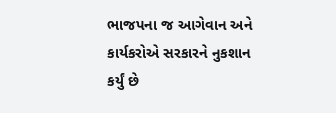ભાજપના જ આગેવાન અને કાર્યકરોએ સરકારને નુકશાન કર્યું છે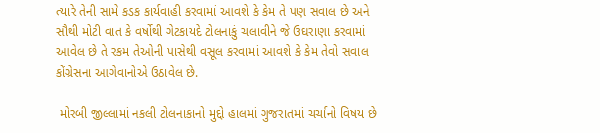ત્યારે તેની સામે કડક કાર્યવાહી કરવામાં આવશે કે કેમ તે પણ સવાલ છે અને સૌથી મોટી વાત કે વર્ષોથી ગેટકાયદે ટોલનાકું ચલાવીને જે ઉઘરાણા કરવામાં આવેલ છે તે રકમ તેઓની પાસેથી વસૂલ કરવામાં આવશે કે કેમ તેવો સવાલ કોંગ્રેસના આગેવાનોએ ઉઠાવેલ છે.

 મોરબી જીલ્લામાં નકલી ટોલનાકાનો મુદ્દો હાલમાં ગુજરાતમાં ચર્ચાનો વિષય છે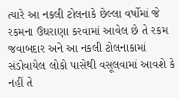ત્યારે આ નકલી ટોલનાકે છેલ્લા વર્ષોમાં જે રકમના ઉઘરાણા કરવામાં આવેલ છે તે રકમ જવાબદાર અને આ નકલી ટોલનાકામાં સંડોવાયેલ લોકો પાસેથી વસૂલવામાં આવશે કે નહીં તે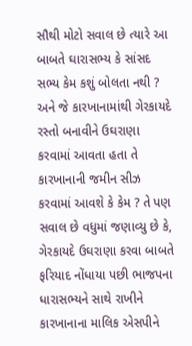સૌથી મોટો સવાલ છે ત્યારે આ બાબતે ઘારાસભ્ય કે સાંસદ સભ્ય કેમ કશું બોલતા નથી ? અને જે કારખાનામાંથી ગેરકાયદે રસ્તો બનાવીને ઉઘરાણા કરવામાં આવતા હતા તે કારખાનાની જમીન સીઝ કરવામાં આવશે કે કેમ ? તે પણ સવાલ છે વધુમાં જણાવ્યુ છે કે, ગેરકાયદે ઉઘરાણા કરવા બાબતે ફરિયાદ નોંધાયા પછી ભાજપના ધારાસભ્યને સાથે રાખીને કારખાનાના માલિક એસપીને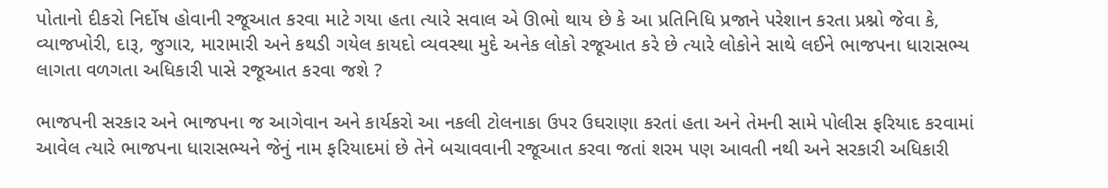પોતાનો દીકરો નિર્દોષ હોવાની રજૂઆત કરવા માટે ગયા હતા ત્યારે સવાલ એ ઊભો થાય છે કે આ પ્રતિનિધિ પ્રજાને પરેશાન કરતા પ્રશ્નો જેવા કે, વ્યાજખોરી, દારૂ, જુગાર, મારામારી અને કથડી ગયેલ કાયદો વ્યવસ્થા મુદે અનેક લોકો રજૂઆત કરે છે ત્યારે લોકોને સાથે લઈને ભાજપના ધારાસભ્ય લાગતા વળગતા અધિકારી પાસે રજૂઆત કરવા જશે ?

ભાજપની સરકાર અને ભાજપના જ આગેવાન અને કાર્યકરો આ નકલી ટોલનાકા ઉપર ઉઘરાણા કરતાં હતા અને તેમની સામે પોલીસ ફરિયાદ કરવામાં આવેલ ત્યારે ભાજપના ધારાસભ્યને જેનું નામ ફરિયાદમાં છે તેને બચાવવાની રજૂઆત કરવા જતાં શરમ પણ આવતી નથી અને સરકારી અધિકારી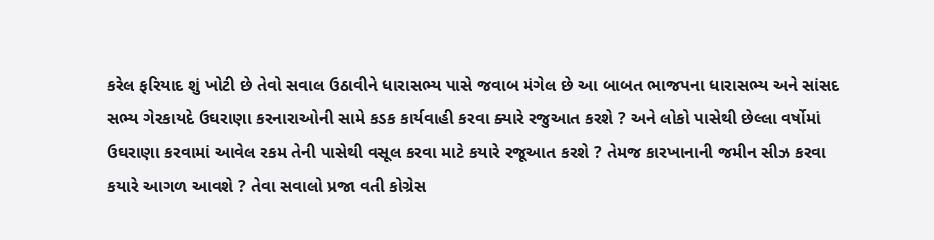કરેલ ફરિયાદ શું ખોટી છે તેવો સવાલ ઉઠાવીને ધારાસભ્ય પાસે જવાબ મંગેલ છે આ બાબત ભાજપના ધારાસભ્ય અને સાંસદ સભ્ય ગેરકાયદે ઉઘરાણા કરનારાઓની સામે કડક કાર્યવાહી કરવા ક્યારે રજુઆત કરશે ? અને લોકો પાસેથી છેલ્લા વર્ષોમાં ઉઘરાણા કરવામાં આવેલ રકમ તેની પાસેથી વસૂલ કરવા માટે કયારે રજૂઆત કરશે ? તેમજ કારખાનાની જમીન સીઝ કરવા કયારે આગળ આવશે ? તેવા સવાલો પ્રજા વતી કોગ્રેસ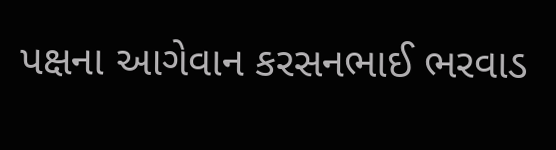પક્ષના આગેવાન કરસનભાઈ ભરવાડ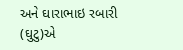અને ઘારાભાઇ રબારી (ઘુટુ)એ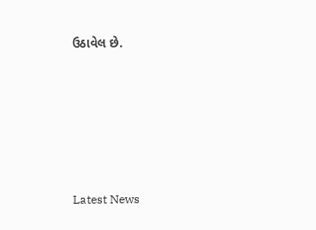ઉઠાવેલ છે.






Latest News